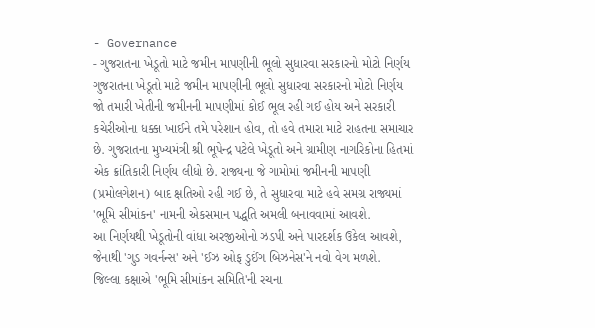- Governance
- ગુજરાતના ખેડૂતો માટે જમીન માપણીની ભૂલો સુધારવા સરકારનો મોટો નિર્ણય
ગુજરાતના ખેડૂતો માટે જમીન માપણીની ભૂલો સુધારવા સરકારનો મોટો નિર્ણય
જો તમારી ખેતીની જમીનની માપણીમાં કોઈ ભૂલ રહી ગઈ હોય અને સરકારી કચેરીઓના ધક્કા ખાઈને તમે પરેશાન હોવ, તો હવે તમારા માટે રાહતના સમાચાર છે. ગુજરાતના મુખ્યમંત્રી શ્રી ભૂપેન્દ્ર પટેલે ખેડૂતો અને ગ્રામીણ નાગરિકોના હિતમાં એક ક્રાંતિકારી નિર્ણય લીધો છે. રાજ્યના જે ગામોમાં જમીનની માપણી (પ્રમોલગેશન) બાદ ક્ષતિઓ રહી ગઈ છે, તે સુધારવા માટે હવે સમગ્ર રાજ્યમાં 'ભૂમિ સીમાંકન' નામની એકસમાન પદ્ધતિ અમલી બનાવવામાં આવશે.
આ નિર્ણયથી ખેડૂતોની વાંધા અરજીઓનો ઝડપી અને પારદર્શક ઉકેલ આવશે, જેનાથી 'ગુડ ગવર્નન્સ' અને 'ઈઝ ઓફ ડુઈંગ બિઝનેસ'ને નવો વેગ મળશે.
જિલ્લા કક્ષાએ 'ભૂમિ સીમાંકન સમિતિ'ની રચના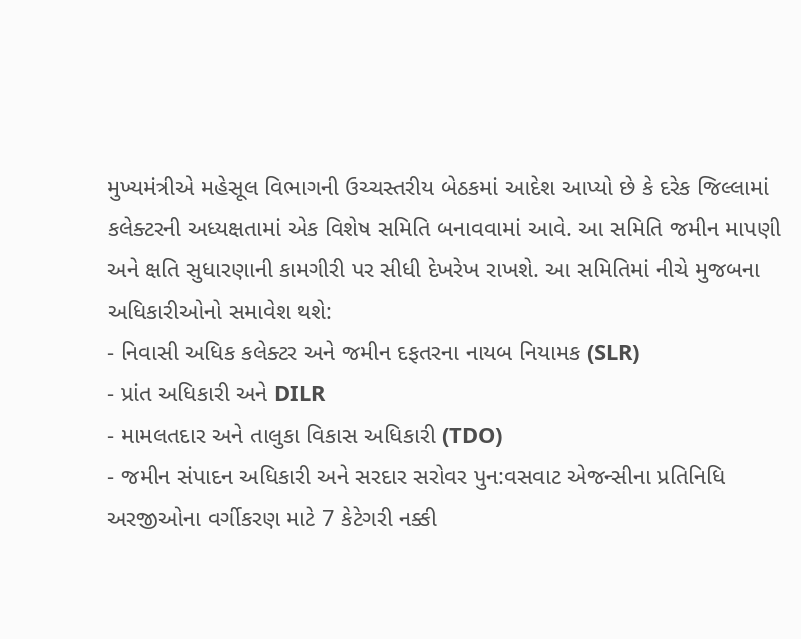મુખ્યમંત્રીએ મહેસૂલ વિભાગની ઉચ્ચસ્તરીય બેઠકમાં આદેશ આપ્યો છે કે દરેક જિલ્લામાં કલેક્ટરની અધ્યક્ષતામાં એક વિશેષ સમિતિ બનાવવામાં આવે. આ સમિતિ જમીન માપણી અને ક્ષતિ સુધારણાની કામગીરી પર સીધી દેખરેખ રાખશે. આ સમિતિમાં નીચે મુજબના અધિકારીઓનો સમાવેશ થશે:
- નિવાસી અધિક કલેક્ટર અને જમીન દફતરના નાયબ નિયામક (SLR)
- પ્રાંત અધિકારી અને DILR
- મામલતદાર અને તાલુકા વિકાસ અધિકારી (TDO)
- જમીન સંપાદન અધિકારી અને સરદાર સરોવર પુન:વસવાટ એજન્સીના પ્રતિનિધિ
અરજીઓના વર્ગીકરણ માટે 7 કેટેગરી નક્કી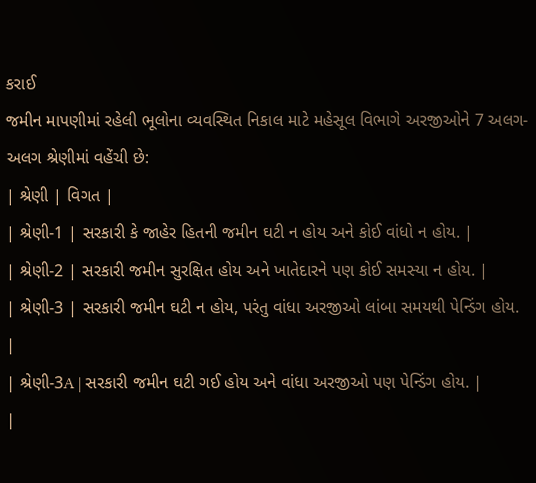કરાઈ
જમીન માપણીમાં રહેલી ભૂલોના વ્યવસ્થિત નિકાલ માટે મહેસૂલ વિભાગે અરજીઓને 7 અલગ-અલગ શ્રેણીમાં વહેંચી છે:
| શ્રેણી | વિગત |
| શ્રેણી-1 | સરકારી કે જાહેર હિતની જમીન ઘટી ન હોય અને કોઈ વાંધો ન હોય. |
| શ્રેણી-2 | સરકારી જમીન સુરક્ષિત હોય અને ખાતેદારને પણ કોઈ સમસ્યા ન હોય. |
| શ્રેણી-3 | સરકારી જમીન ઘટી ન હોય, પરંતુ વાંધા અરજીઓ લાંબા સમયથી પેન્ડિંગ હોય. |
| શ્રેણી-3A | સરકારી જમીન ઘટી ગઈ હોય અને વાંધા અરજીઓ પણ પેન્ડિંગ હોય. |
|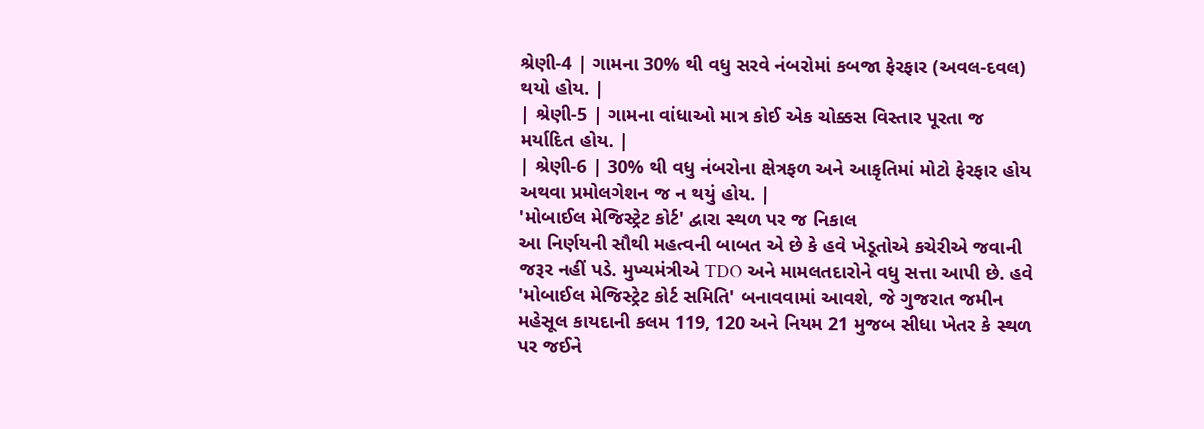શ્રેણી-4 | ગામના 30% થી વધુ સરવે નંબરોમાં કબજા ફેરફાર (અવલ-દવલ) થયો હોય. |
| શ્રેણી-5 | ગામના વાંધાઓ માત્ર કોઈ એક ચોક્કસ વિસ્તાર પૂરતા જ મર્યાદિત હોય. |
| શ્રેણી-6 | 30% થી વધુ નંબરોના ક્ષેત્રફળ અને આકૃતિમાં મોટો ફેરફાર હોય અથવા પ્રમોલગેશન જ ન થયું હોય. |
'મોબાઈલ મેજિસ્ટ્રેટ કોર્ટ' દ્વારા સ્થળ પર જ નિકાલ
આ નિર્ણયની સૌથી મહત્વની બાબત એ છે કે હવે ખેડૂતોએ કચેરીએ જવાની જરૂર નહીં પડે. મુખ્યમંત્રીએ TDO અને મામલતદારોને વધુ સત્તા આપી છે. હવે 'મોબાઈલ મેજિસ્ટ્રેટ કોર્ટ સમિતિ' બનાવવામાં આવશે, જે ગુજરાત જમીન મહેસૂલ કાયદાની કલમ 119, 120 અને નિયમ 21 મુજબ સીધા ખેતર કે સ્થળ પર જઈને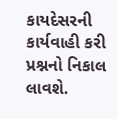કાયદેસરની કાર્યવાહી કરી પ્રશ્નનો નિકાલ લાવશે.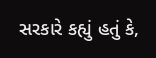સરકારે કહ્યું હતું કે,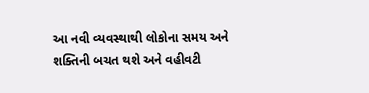આ નવી વ્યવસ્થાથી લોકોના સમય અને શક્તિની બચત થશે અને વહીવટી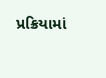પ્રક્રિયામાં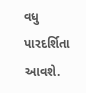વધુ પારદર્શિતા આવશે.